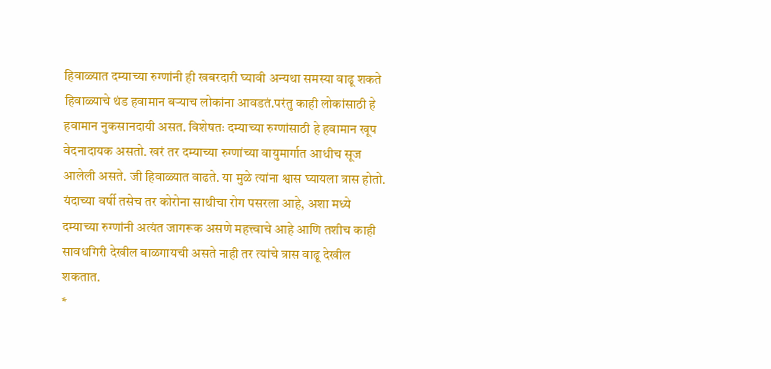हिवाळ्यात दम्याच्या रुग्णांनी ही खबरदारी घ्यावी अन्यथा समस्या वाढू शकते
हिवाळ्याचे थंड हवामान बऱ्याच लोकांना आवडतं.परंतु काही लोकांसाठी हे हवामान नुकसानदायी असत. विशेषतः दम्याच्या रुग्णांसाठी हे हवामान खूप वेदनादायक असतो. खरं तर दम्याच्या रुग्णांच्या वायुमार्गात आधीच सूज आलेली असते. जी हिवाळ्यात वाढते. या मुळे त्यांना श्वास घ्यायला त्रास होतो. यंदाच्या वर्षी तसेच तर कोरोना साथीचा रोग पसरला आहे, अशा मध्ये दम्याच्या रुग्णांनी अत्यंत जागरूक असणे महत्त्वाचे आहे आणि तशीच काही सावधगिरी देखील बाळगायची असते नाही तर त्यांचे त्रास वाढू देखील शकतात.
*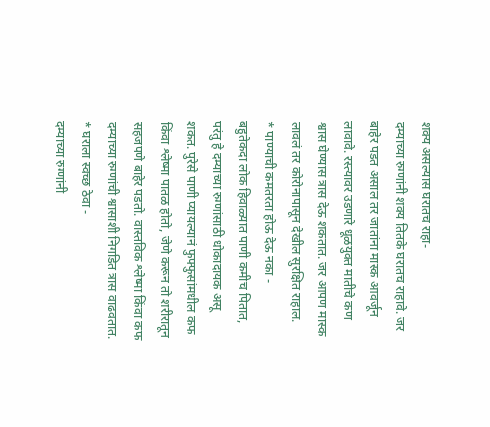शक्य असल्यास घरातच राहा-
दम्याच्या रुग्णांनी शक्य तितके घरातच राहावे. जर बाहेर पडत असाल तर जातांना मास्क आवर्जून लावावे. रस्त्यावर उडणारे धूळयुक्त मातीचे कण श्वास घेण्यास त्रास देऊ शकतात. जर आपण मास्क लावलं तर कोरोनापासून देखील सुरक्षित राहाल.
* पाण्याची कमतरता होऊ देऊ नका -
बहुतेकदा लोक हिवाळ्यात पाणी कमीच पितात, परंतु हे दम्याच्या रुग्णांसाठी धोकादायक असू शकत. पुरेसे पाणी प्यायल्यानं फुफ्फुसांमधील कफ किंवा श्लेष्मा पातळ होतो, जेणे करून तो शरीरातून सहजपणे बाहेर पडतो. वास्तविक श्लेष्मा किंवा कफ दम्याच्या रुग्णांची श्वासाशी निगडित त्रास वाढवतात.
* घराला स्वच्छ ठेवा -
दम्याच्या रुग्णांनी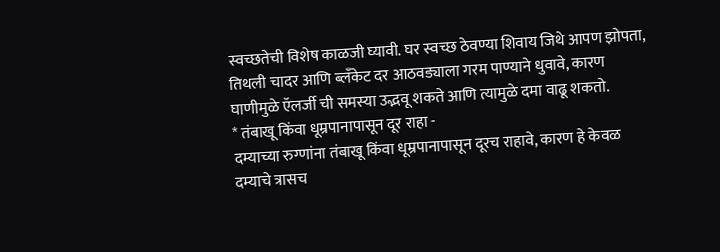स्वच्छतेची विशेष काळजी घ्यावी. घर स्वच्छ ठेवण्या शिवाय जिथे आपण झोपता, तिथली चादर आणि ब्लँकेट दर आठवड्याला गरम पाण्याने धुवावे, कारण घाणीमुळे ऍलर्जी ची समस्या उद्भवू शकते आणि त्यामुळे दमा वाढू शकतो.
* तंबाखू किंवा धूम्रपानापासून दूर राहा -
दम्याच्या रुग्णांना तंबाखू किंवा धूम्रपानापासून दूरच राहावे, कारण हे केवळ दम्याचे त्रासच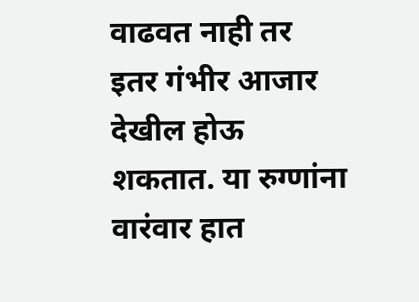वाढवत नाही तर इतर गंभीर आजार देखील होऊ शकतात. या रुग्णांना वारंवार हात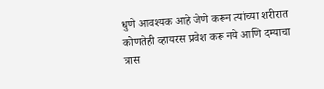धुणे आवश्यक आहे जेणे करून त्यांच्या शरीरात कोणतेही व्हायरस प्रवेश करू नये आणि दम्याचा त्रास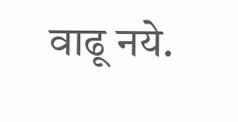वाढू नये.